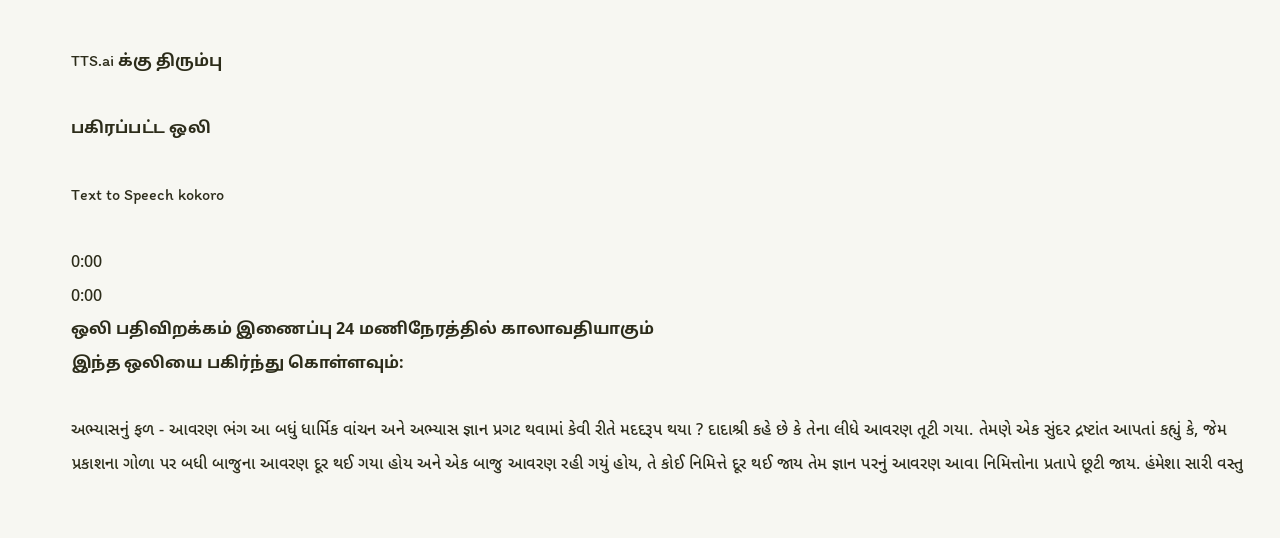TTS.ai க்கு திரும்பு

பகிரப்பட்ட ஒலி

Text to Speech kokoro

0:00
0:00
ஒலி பதிவிறக்கம் இணைப்பு 24 மணிநேரத்தில் காலாவதியாகும்
இந்த ஒலியை பகிர்ந்து கொள்ளவும்:

અભ્યાસનું ફળ - આવરણ ભંગ આ બધું ધાર્મિક વાંચન અને અભ્યાસ જ્ઞાન પ્રગટ થવામાં કેવી રીતે મદદરૂપ થયા ? દાદાશ્રી કહે છે કે તેના લીધે આવરણ તૂટી ગયા. તેમણે એક સુંદર દ્રષ્ટાંત આપતાં કહ્યું કે, જેમ પ્રકાશના ગોળા પર બધી બાજુના આવરણ દૂર થઈ ગયા હોય અને એક બાજુ આવરણ રહી ગયું હોય, તે કોઈ નિમિત્તે દૂર થઈ જાય તેમ જ્ઞાન પરનું આવરણ આવા નિમિત્તોના પ્રતાપે છૂટી જાય. હંમેશા સારી વસ્તુ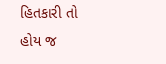હિતકારી તો હોય જ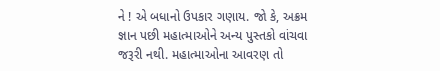ને ! એ બધાનો ઉપકાર ગણાય. જો કે, અક્રમ જ્ઞાન પછી મહાત્માઓને અન્ય પુસ્તકો વાંચવા જરૂરી નથી. મહાત્માઓના આવરણ તો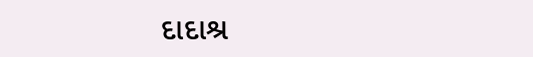દાદાશ્ર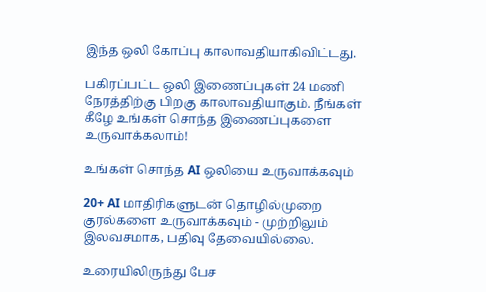இந்த ஒலி கோப்பு காலாவதியாகிவிட்டது.

பகிரப்பட்ட ஒலி இணைப்புகள் 24 மணி நேரத்திற்கு பிறகு காலாவதியாகும். நீங்கள் கீழே உங்கள் சொந்த இணைப்புகளை உருவாக்கலாம்!

உங்கள் சொந்த AI ஒலியை உருவாக்கவும்

20+ AI மாதிரிகளுடன் தொழில்முறை குரல்களை உருவாக்கவும் - முற்றிலும் இலவசமாக, பதிவு தேவையில்லை.

உரையிலிருந்து பேச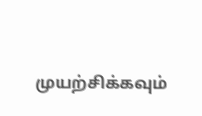முயற்சிக்கவும்